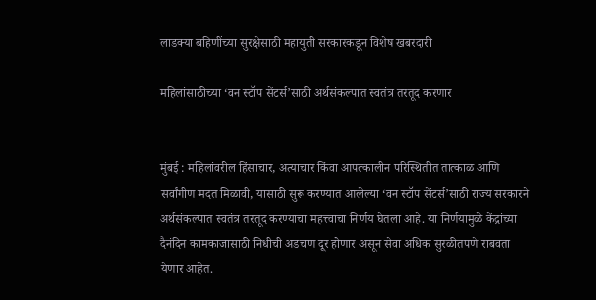लाडक्या बहिणींच्या सुरक्षेसाठी महायुती सरकारकडून विशेष खबरदारी

महिलांसाठीच्या ‘वन स्टॉप सेंटर्स’साठी अर्थसंकल्पात स्वतंत्र तरतूद करणार


मुंबई : महिलांवरील हिंसाचार, अत्याचार किंवा आपत्कालीन परिस्थितीत तात्काळ आणि सर्वांगीण मदत मिळावी, यासाठी सुरू करण्यात आलेल्या ‘वन स्टॉप सेंटर्स’साठी राज्य सरकारने अर्थसंकल्पात स्वतंत्र तरतूद करण्याचा महत्त्वाचा निर्णय घेतला आहे. या निर्णयामुळे केंद्रांच्या दैनंदिन कामकाजासाठी निधीची अडचण दूर होणार असून सेवा अधिक सुरळीतपणे राबवता येणार आहेत.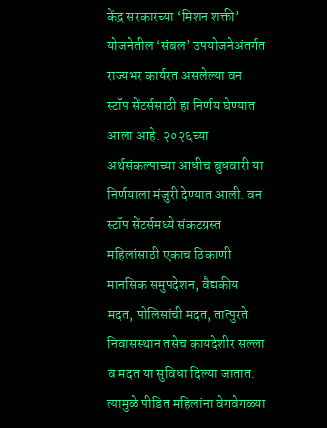केंद्र सरकारच्या ‘मिशन शक्ती’ योजनेतील ‘संबल’ उपयोजनेअंतर्गत राज्यभर कार्यरत असलेल्या वन स्टॉप सेंटर्ससाठी हा निर्णय घेण्यात आला आहे. २०२६च्या अर्थसंकल्पाच्या आधीच बुधवारी या निर्णयाला मंजुरी देण्यात आली. वन स्टॉप सेंटर्समध्ये संकटग्रस्त महिलांसाठी एकाच ठिकाणी मानसिक समुपदेशन, वैद्यकीय मदत, पोलिसांची मदत, तात्पुरते निवासस्थान तसेच कायदेशीर सल्ला व मदत या सुविधा दिल्या जातात. त्यामुळे पीडित महिलांना वेगवेगळ्या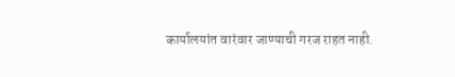कार्यालयांत वारंवार जाण्याची गरज राहत नाही.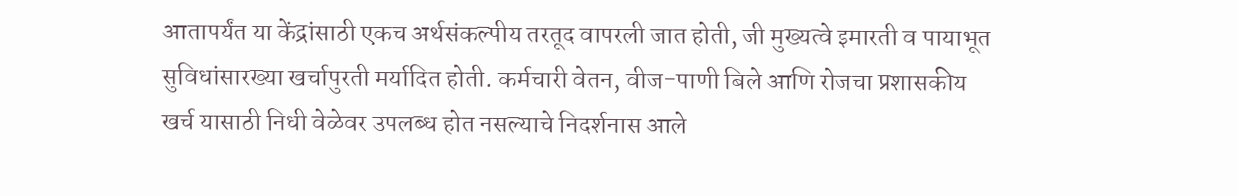आतापर्यंत या केंद्रांसाठी एकच अर्थसंकल्पीय तरतूद वापरली जात होती, जी मुख्यत्वे इमारती व पायाभूत सुविधांसारख्या खर्चापुरती मर्यादित होती. कर्मचारी वेतन, वीज-पाणी बिले आणि रोजचा प्रशासकीय खर्च यासाठी निधी वेळेवर उपलब्ध होत नसल्याचे निदर्शनास आले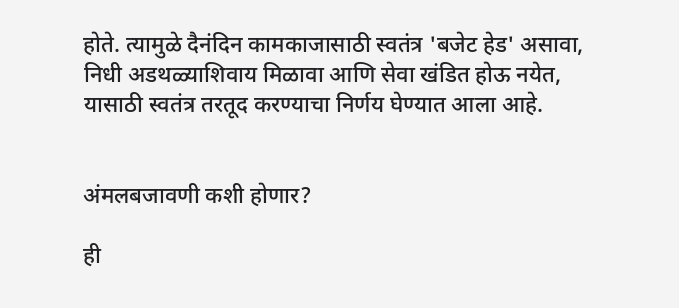होते. त्यामुळे दैनंदिन कामकाजासाठी स्वतंत्र 'बजेट हेड' असावा, निधी अडथळ्याशिवाय मिळावा आणि सेवा खंडित होऊ नयेत, यासाठी स्वतंत्र तरतूद करण्याचा निर्णय घेण्यात आला आहे.


अंमलबजावणी कशी होणार?

ही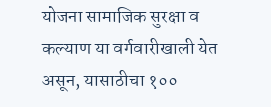योजना सामाजिक सुरक्षा व कल्याण या वर्गवारीखाली येत असून, यासाठीचा १००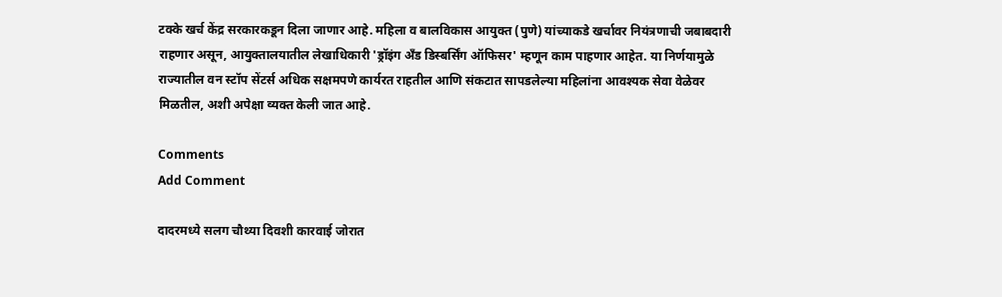टक्के खर्च केंद्र सरकारकडून दिला जाणार आहे. महिला व बालविकास आयुक्त (पुणे) यांच्याकडे खर्चावर नियंत्रणाची जबाबदारी राहणार असून, आयुक्तालयातील लेखाधिकारी 'ड्रॉइंग अँड डिस्बर्सिंग ऑफिसर' म्हणून काम पाहणार आहेत. या निर्णयामुळे राज्यातील वन स्टॉप सेंटर्स अधिक सक्षमपणे कार्यरत राहतील आणि संकटात सापडलेल्या महिलांना आवश्यक सेवा वेळेवर मिळतील, अशी अपेक्षा व्यक्त केली जात आहे.

Comments
Add Comment

दादरमध्ये सलग चौथ्या दिवशी कारवाई जोरात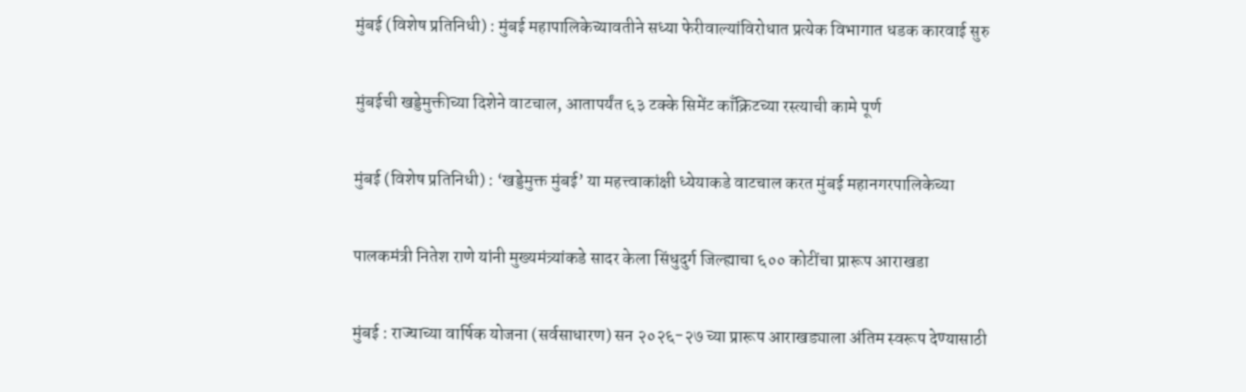मुंबई (विशेष प्रतिनिधी) : मुंबई महापालिकेच्यावतीने सध्या फेरीवाल्यांविरोधात प्रत्येक विभागात धडक कारवाई सुरु

मुंबईची खड्डेमुक्तीच्या दिशेने वाटचाल, आतापर्यंत ६३ टक्के सिमेंट काँक्रिटच्या रस्त्याची कामे पूर्ण

मुंबई (विशेष प्रतिनिधी) : ‘खड्डेमुक्त मुंबई’ या महत्त्वाकांक्षी ध्येयाकडे वाटचाल करत मुंबई महानगरपालिकेच्या

पालकमंत्री नितेश राणे यांनी मुख्यमंत्र्यांकडे सादर केला सिंधुदुर्ग जिल्ह्याचा ६०० कोटींचा प्रारूप आराखडा

मुंबई : राज्याच्या वार्षिक योजना (सर्वसाधारण) सन २०२६-२७ च्या प्रारूप आराखड्याला अंतिम स्वरूप देण्यासाठी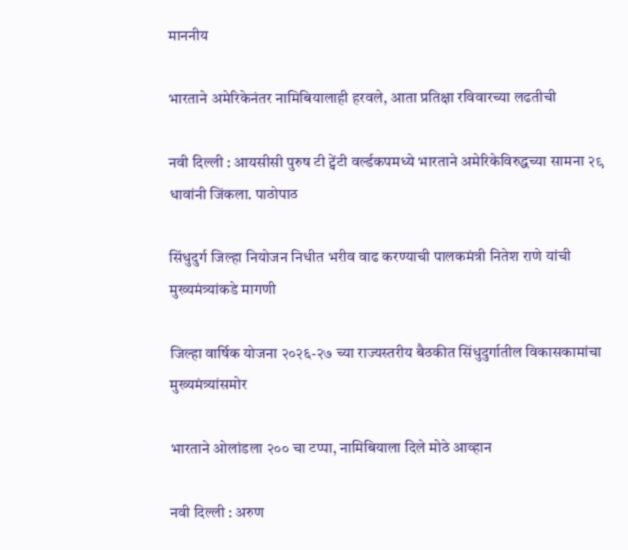माननीय

भारताने अमेरिकेनंतर नामिबियालाही हरवले, आता प्रतिक्षा रविवारच्या लढतीची

नवी दिल्ली : आयसीसी पुरुष टी ट्वेंटी वर्ल्डकपमध्ये भारताने अमेरिकेविरुद्धच्या सामना २९ धावांनी जिंकला. पाठोपाठ

सिंधुदुर्ग जिल्हा नियोजन निधीत भरीव वाढ करण्याची पालकमंत्री नितेश राणे यांची मुख्यमंत्र्यांकडे मागणी

जिल्हा वार्षिक योजना २०२६-२७ च्या राज्यस्तरीय बैठकीत सिंधुदुर्गातील विकासकामांचा मुख्यमंत्र्यांसमोर

भारताने ओलांडला २०० चा टप्पा, नामिबियाला दिले मोठे आव्हान

नवी दिल्ली : अरुण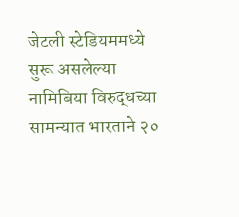जेटली स्टेडियममध्ये सुरू असलेल्या नामिबिया विरुद्धच्या सामन्यात भारताने २०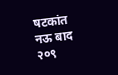षटकांत नऊ बाद २०९